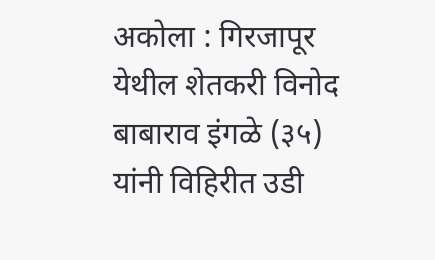अकोला : गिरजापूर येथील शेतकरी विनोद बाबाराव इंगळे (३५) यांनी विहिरीत उडी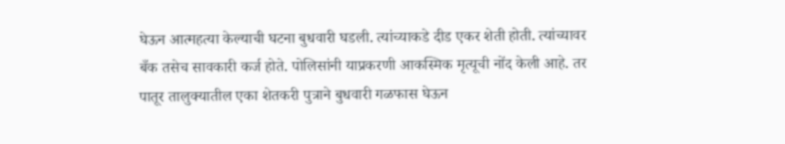घेऊन आत्महत्या केल्याची घटना बुधवारी घडली. त्यांच्याकडे दीड एकर शेती होती. त्यांच्यावर बँक तसेच सावकारी कर्ज होते. पोलिसांनी याप्रकरणी आकस्मिक मृत्यूची नोंद केली आहे. तर पातूर तालुक्यातील एका शेतकरी पुत्राने बुधवारी गळफास घेऊन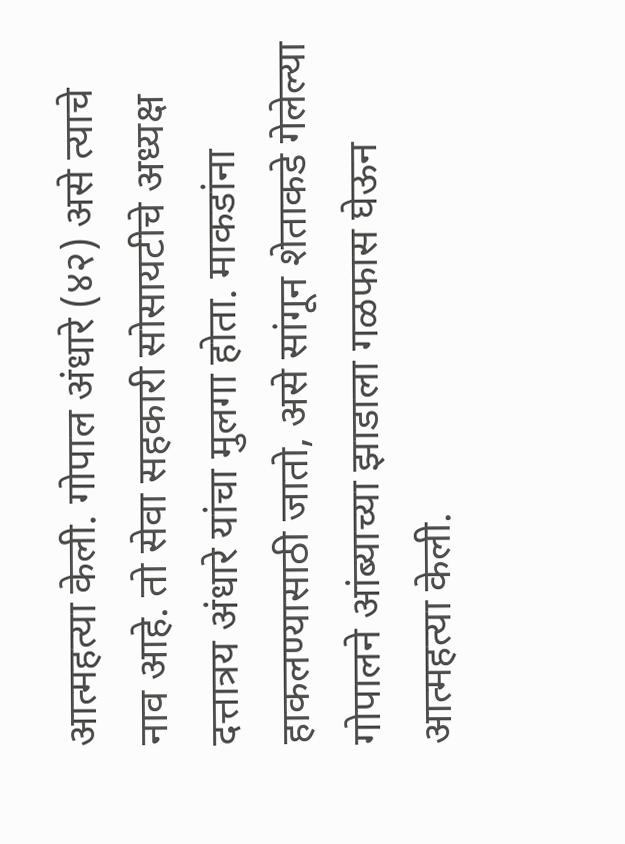आत्महत्या केली. गोपाल अंधारे (४२) असे त्याचे नाव आहे. तो सेवा सहकारी सोसायटीचे अध्यक्ष दत्तात्रय अंधारे यांचा मुलगा होता. माकडांना हाकलण्यासाठी जातो, असे सांगून शेताकडे गेलेल्या गोपालने आंब्याच्या झाडाला गळफास घेऊन आत्महत्या केली.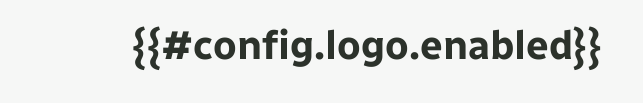{{#config.logo.enabled}}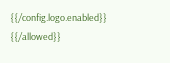{{/config.logo.enabled}}
{{/allowed}}